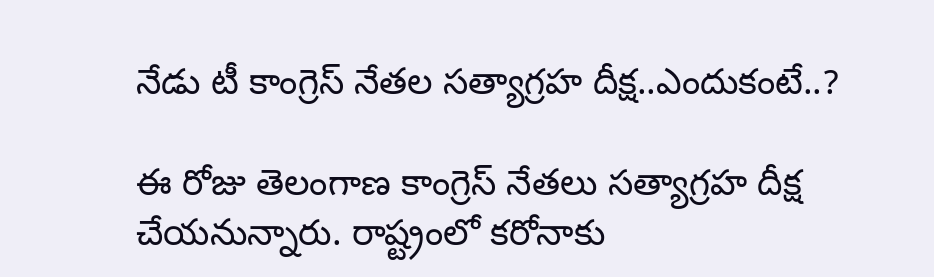నేడు టీ కాంగ్రెస్ నేత‌ల స‌త్యాగ్ర‌హ దీక్ష‌..ఎందుకంటే..?

ఈ రోజు తెలంగాణ కాంగ్రెస్ నేత‌లు స‌త్యాగ్ర‌హ దీక్ష చేయ‌నున్నారు. రాష్ట్రంలో క‌రోనాకు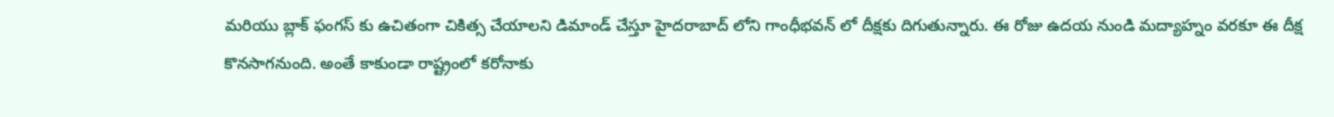మ‌రియు బ్లాక్ ఫంగ‌స్ కు ఉచితంగా చికిత్స చేయాల‌ని డిమాండ్ చేస్తూ హైద‌రాబాద్ లోని గాంధీభ‌వ‌న్ లో దీక్ష‌కు దిగుతున్నారు. ఈ రోజు ఉద‌య నుండి మ‌ద్యాహ్నం వ‌ర‌కూ ఈ దీక్ష కొన‌సాగ‌నుంది. అంతే కాకుండా రాష్ట్రంలో కరోనాకు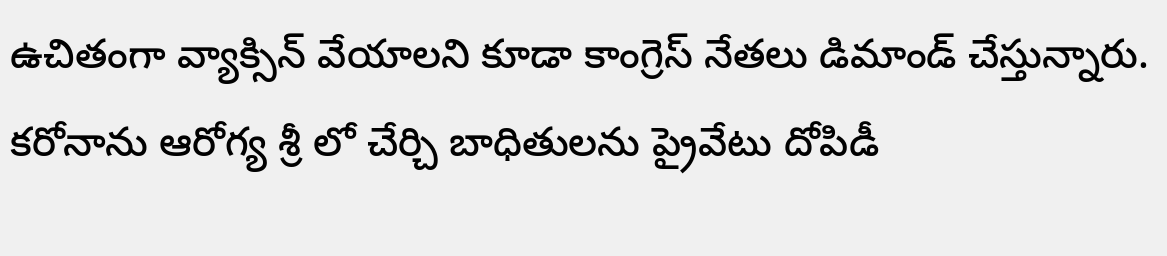ఉచితంగా వ్యాక్సిన్ వేయాల‌ని కూడా కాంగ్రెస్ నేత‌లు డిమాండ్ చేస్తున్నారు. క‌రోనాను ఆరోగ్య శ్రీ లో చేర్చి బాధితుల‌ను ప్రైవేటు దోపిడీ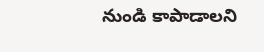నుండి కాపాడాల‌ని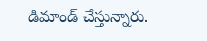డిమాండ్ చేస్తున్నారు.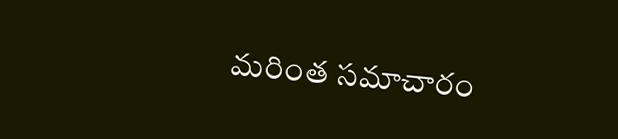మరింత సమాచారం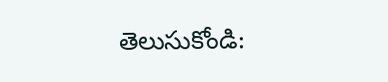తెలుసుకోండి: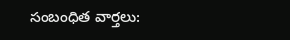సంబంధిత వార్తలు: